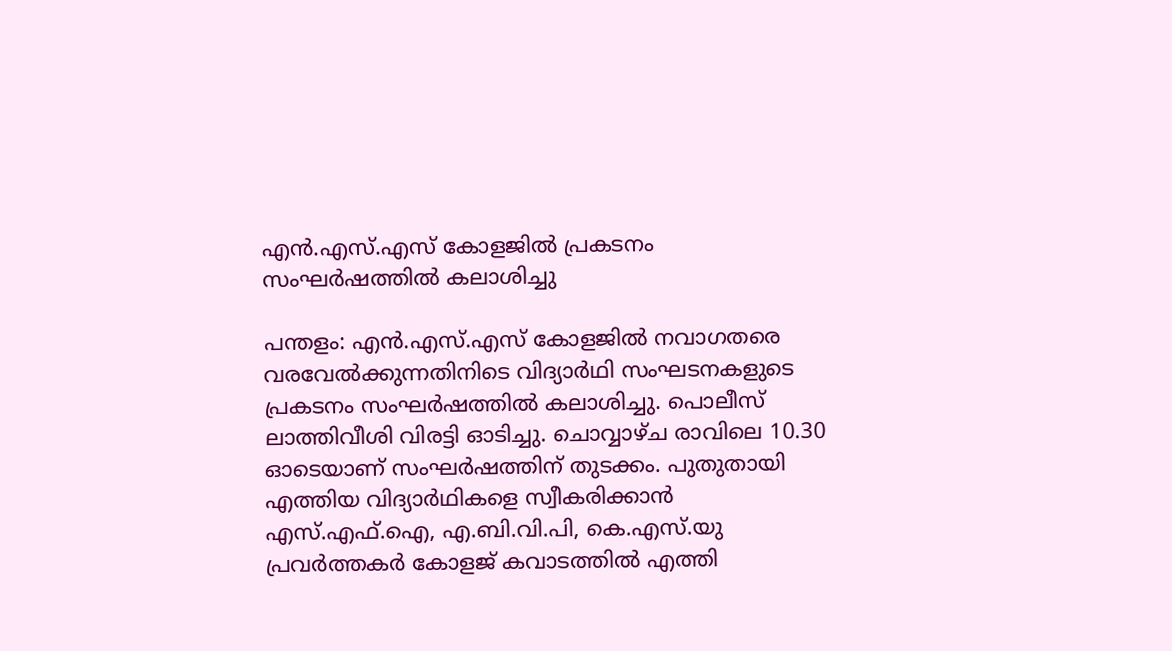എൻ.എസ്.എസ് കോളജിൽ പ്രകടനം സംഘർഷത്തിൽ കലാശിച്ചു

പന്തളം: എൻ.എസ്.എസ് കോളജിൽ നവാഗതരെ വരവേൽക്കുന്നതിനിടെ വിദ്യാർഥി സംഘടനകളുടെ പ്രകടനം സംഘർഷത്തിൽ കലാശിച്ചു. പൊലീസ് ലാത്തിവീശി വിരട്ടി ഓടിച്ചു. ചൊവ്വാഴ്ച രാവിലെ 10.30 ഓടെയാണ് സംഘർഷത്തിന് തുടക്കം. പുതുതായി എത്തിയ വിദ്യാർഥികളെ സ്വീകരിക്കാൻ എസ്.എഫ്.ഐ, എ.ബി.വി.പി, കെ.എസ്‌.യു പ്രവർത്തകർ കോളജ് കവാടത്തിൽ എത്തി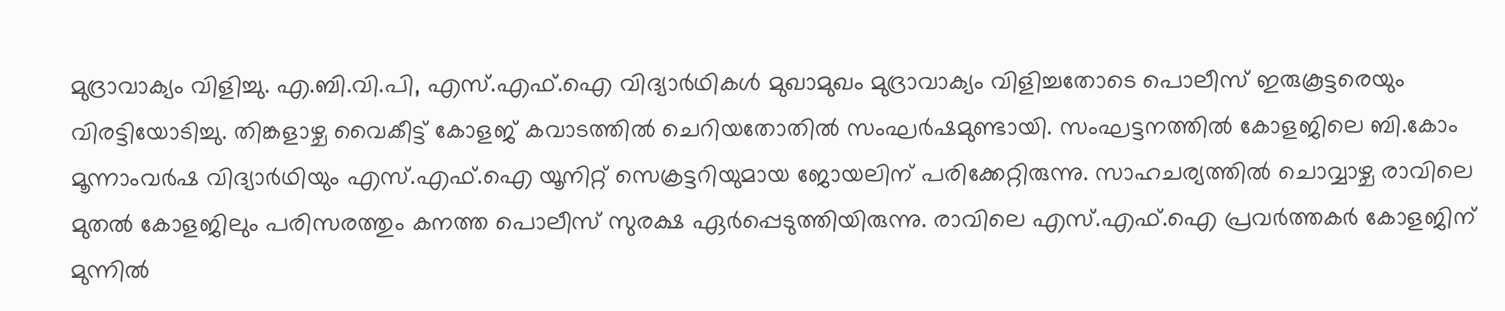മുദ്രാവാക്യം വിളിച്ചു. എ.ബി.വി.പി, എസ്.എഫ്.ഐ വിദ്യാർഥികൾ മുഖാമുഖം മുദ്രാവാക്യം വിളിച്ചതോടെ പൊലീസ് ഇരുകൂട്ടരെയും വിരട്ടിയോടിച്ചു. തിങ്കളാഴ്ച വൈകീട്ട് കോളജ് കവാടത്തിൽ ചെറിയതോതിൽ സംഘർഷമുണ്ടായി. സംഘട്ടനത്തിൽ കോളജിലെ ബി.കോം മൂന്നാംവർഷ വിദ്യാർഥിയും എസ്.എഫ്.ഐ യൂനിറ്റ് സെക്രട്ടറിയുമായ ജോയലിന് പരിക്കേറ്റിരുന്നു. സാഹചര്യത്തിൽ ചൊവ്വാഴ്ച രാവിലെ മുതൽ കോളജിലും പരിസരത്തും കനത്ത പൊലീസ് സുരക്ഷ ഏർപ്പെടുത്തിയിരുന്നു. രാവിലെ എസ്.എഫ്.ഐ പ്രവർത്തകർ കോളജിന് മുന്നിൽ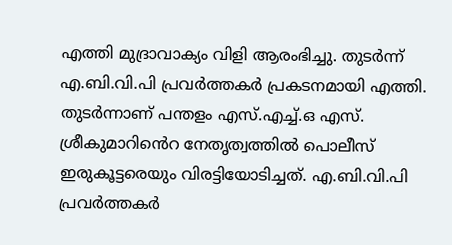എത്തി മുദ്രാവാക്യം വിളി ആരംഭിച്ചു. തുടർന്ന് എ.ബി.വി.പി പ്രവർത്തകർ പ്രകടനമായി എത്തി. തുടർന്നാണ് പന്തളം എസ്.എച്ച്.ഒ എസ്. ശ്രീകുമാറിൻെറ നേതൃത്വത്തിൽ പൊലീസ് ഇരുകൂട്ടരെയും വിരട്ടിയോടിച്ചത്. എ.ബി.വി.പി പ്രവർത്തകർ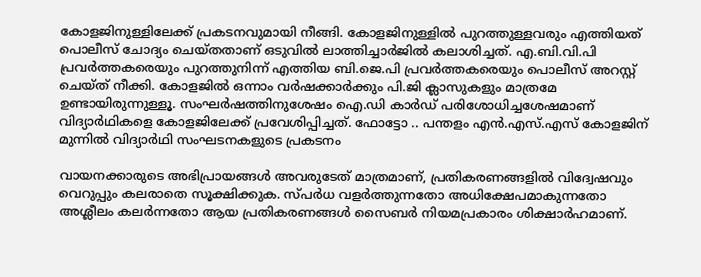കോളജിനുള്ളിലേക്ക് പ്രകടനവുമായി നീങ്ങി. കോളജിനുള്ളിൽ പുറത്തുള്ളവരും എത്തിയത് പൊലീസ് ചോദ്യം ചെയ്തതാണ് ഒടുവിൽ ലാത്തിച്ചാർജിൽ കലാശിച്ചത്. എ.ബി.വി.പി പ്രവർത്തകരെയും പുറത്തുനിന്ന് എത്തിയ ബി.ജെ.പി പ്രവർത്തകരെയും പൊലീസ് അറസ്റ്റ് ചെയ്ത് നീക്കി. കോളജിൽ ഒന്നാം വർഷക്കാർക്കും പി.ജി ക്ലാസുകളും മാത്രമേ ഉണ്ടായിരുന്നുള്ളൂ. സംഘർഷത്തിനുശേഷം ഐ.ഡി കാർഡ് പരിശോധിച്ചശേഷമാണ് വിദ്യാർഥികളെ കോളജിലേക്ക് പ്രവേശിപ്പിച്ചത്. ഫോട്ടോ .. പന്തളം എൻ.എസ്.എസ് കോളജിന് മുന്നിൽ വിദ്യാർഥി സംഘടനകളുടെ പ്രകടനം

വായനക്കാരുടെ അഭിപ്രായങ്ങള്‍ അവരുടേത് മാത്രമാണ്, പ്രതികരണങ്ങളിൽ വിദ്വേഷവും വെറുപ്പും കലരാതെ സൂക്ഷിക്കുക. സ്പർധ വളർത്തുന്നതോ അധിക്ഷേപമാകുന്നതോ അശ്ലീലം കലർന്നതോ ആയ പ്രതികരണങ്ങൾ സൈബർ നിയമപ്രകാരം ശിക്ഷാർഹമാണ്.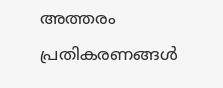അത്തരം പ്രതികരണങ്ങൾ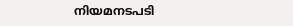നിയമനടപടി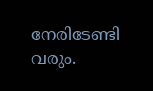നേരിടേണ്ടി വരും.